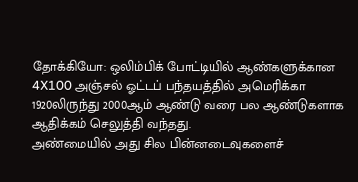தோக்கியோ: ஒலிம்பிக் போட்டியில் ஆண்களுக்கான 4X100 அஞ்சல் ஓட்டப் பந்தயத்தில் அமெரிக்கா 1920லிருந்து 2000ஆம் ஆண்டு வரை பல ஆண்டுகளாக ஆதிக்கம் செலுத்தி வந்தது.
அண்மையில் அது சில பின்னடைவுகளைச்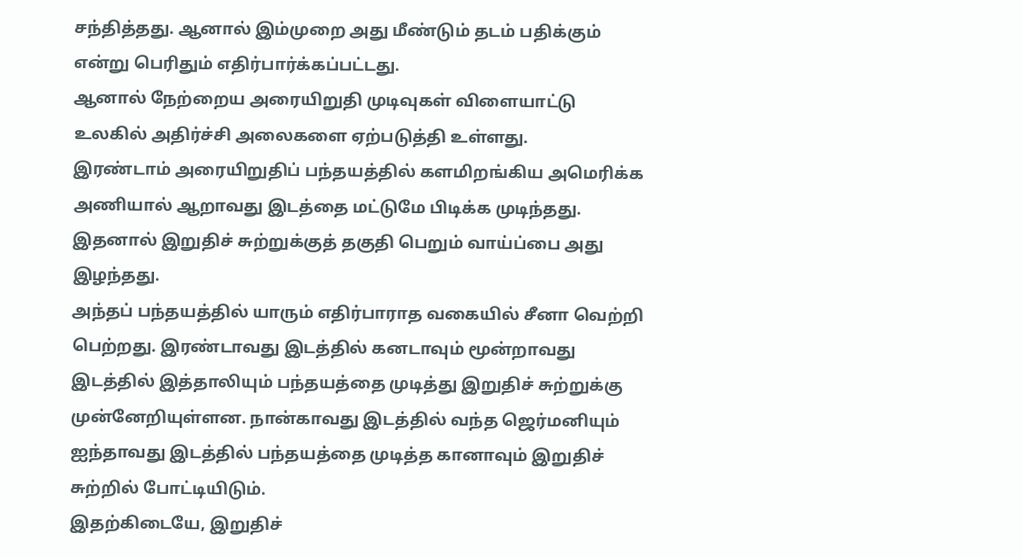சந்தித்தது. ஆனால் இம்முறை அது மீண்டும் தடம் பதிக்கும் என்று பெரிதும் எதிர்பார்க்கப்பட்டது.
ஆனால் நேற்றைய அரையிறுதி முடிவுகள் விளையாட்டு உலகில் அதிர்ச்சி அலைகளை ஏற்படுத்தி உள்ளது.
இரண்டாம் அரையிறுதிப் பந்தயத்தில் களமிறங்கிய அமெரிக்க அணியால் ஆறாவது இடத்தை மட்டுமே பிடிக்க முடிந்தது.
இதனால் இறுதிச் சுற்றுக்குத் தகுதி பெறும் வாய்ப்பை அது இழந்தது.
அந்தப் பந்தயத்தில் யாரும் எதிர்பாராத வகையில் சீனா வெற்றி பெற்றது. இரண்டாவது இடத்தில் கனடாவும் மூன்றாவது இடத்தில் இத்தாலியும் பந்தயத்தை முடித்து இறுதிச் சுற்றுக்கு முன்னேறியுள்ளன. நான்காவது இடத்தில் வந்த ஜெர்மனியும் ஐந்தாவது இடத்தில் பந்தயத்தை முடித்த கானாவும் இறுதிச் சுற்றில் போட்டியிடும்.
இதற்கிடையே, இறுதிச்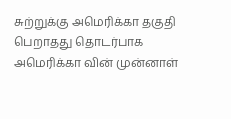சுற்றுக்கு அமெரிக்கா தகுதி பெறாதது தொடர்பாக அமெரிக்கா வின் முன்னாள்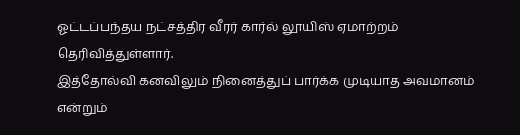ஓட்டப்பந்தய நட்சத்திர வீரர் கார்ல் லூயிஸ் ஏமாற்றம் தெரிவித்துள்ளார்.
இத்தோல்வி கனவிலும் நினைத்துப் பார்க்க முடியாத அவமானம் என்றும்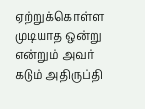ஏற்றுக்கொள்ள முடியாத ஒன்று என்றும் அவர் கடும் அதிருப்தி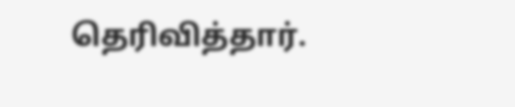தெரிவித்தார்.